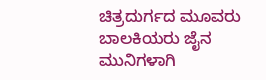ಚಿತ್ರದುರ್ಗದ ಮೂವರು ಬಾಲಕಿಯರು ಜೈನ ಮುನಿಗಳಾಗಿ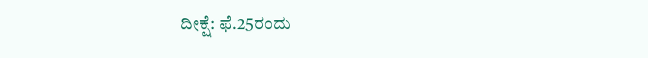ದೀಕ್ಷೆ: ಫೆ.25ರಂದು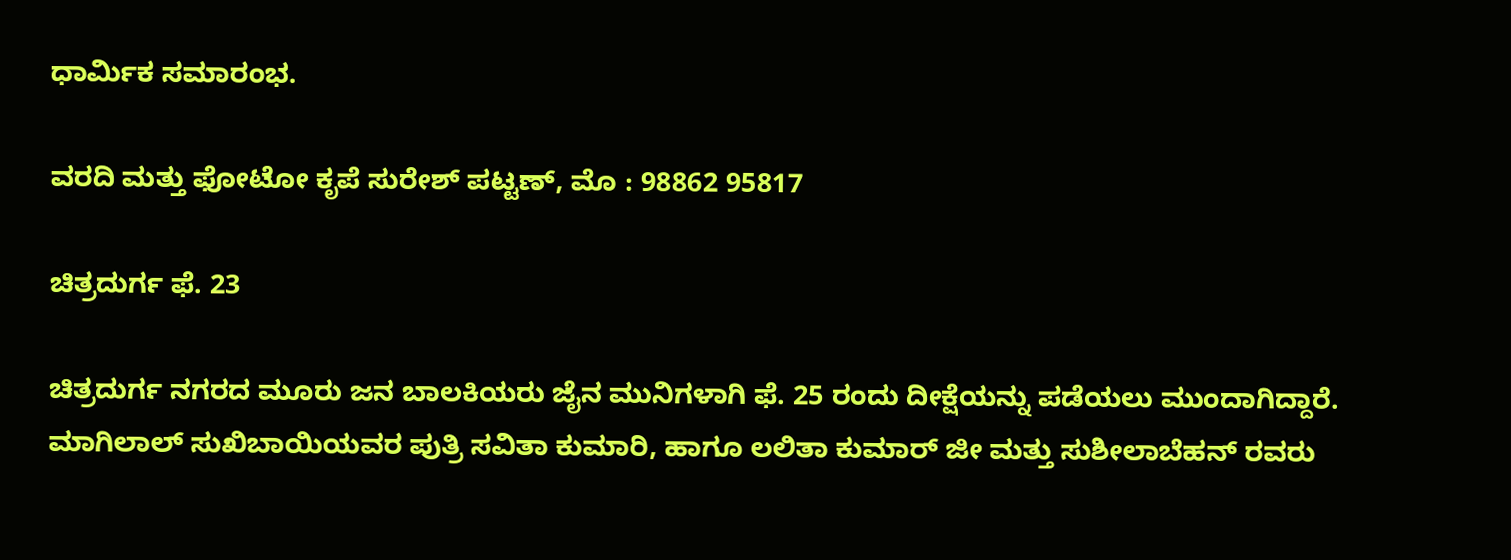ಧಾರ್ಮಿಕ ಸಮಾರಂಭ.

ವರದಿ ಮತ್ತು ಫೋಟೋ ಕೃಪೆ ಸುರೇಶ್ ಪಟ್ಟಣ್, ಮೊ : 98862 95817

ಚಿತ್ರದುರ್ಗ ಫೆ. 23

ಚಿತ್ರದುರ್ಗ ನಗರದ ಮೂರು ಜನ ಬಾಲಕಿಯರು ಜೈನ ಮುನಿಗಳಾಗಿ ಫೆ. 25 ರಂದು ದೀಕ್ಷೆಯನ್ನು ಪಡೆಯಲು ಮುಂದಾಗಿದ್ದಾರೆ. ಮಾಗಿಲಾಲ್ ಸುಖಿಬಾಯಿಯವರ ಪುತ್ರಿ ಸವಿತಾ ಕುಮಾರಿ, ಹಾಗೂ ಲಲಿತಾ ಕುಮಾರ್ ಜೀ ಮತ್ತು ಸುಶೀಲಾಬೆಹನ್ ರವರು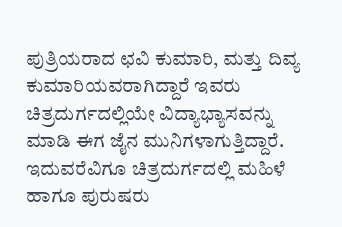ಪುತ್ರಿಯರಾದ ಛವಿ ಕುಮಾರಿ, ಮತ್ತು ದಿವ್ಯ ಕುಮಾರಿಯವರಾಗಿದ್ದಾರೆ ಇವರು ಚಿತ್ರದುರ್ಗದಲ್ಲಿಯೇ ವಿದ್ಯಾಭ್ಯಾಸವನ್ನು ಮಾಡಿ ಈಗ ಜೈನ ಮುನಿಗಳಾಗುತ್ತಿದ್ದಾರೆ. ಇದುವರೆವಿಗೂ ಚಿತ್ರದುರ್ಗದಲ್ಲಿ ಮಹಿಳೆ ಹಾಗೂ ಪುರುಷರು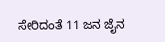ಸೇರಿದಂತೆ 11 ಜನ ಜೈನ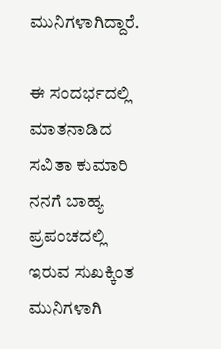ಮುನಿಗಳಾಗಿದ್ದಾರೆ.

ಈ ಸಂದರ್ಭದಲ್ಲಿ ಮಾತನಾಡಿದ ಸವಿತಾ ಕುಮಾರಿ ನನಗೆ ಬಾಹ್ಯ ಪ್ರಪಂಚದಲ್ಲಿ ಇರುವ ಸುಖಕ್ಕಿಂತ ಮುನಿಗಳಾಗಿ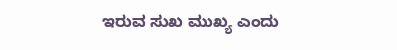ಇರುವ ಸುಖ ಮುಖ್ಯ ಎಂದು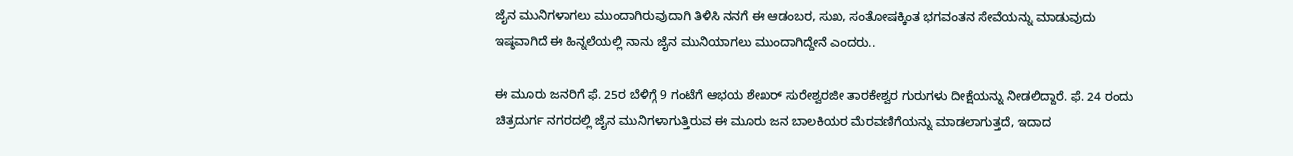ಜೈನ ಮುನಿಗಳಾಗಲು ಮುಂದಾಗಿರುವುದಾಗಿ ತಿಳಿಸಿ ನನಗೆ ಈ ಆಡಂಬರ, ಸುಖ, ಸಂತೋಷಕ್ಕಿಂತ ಭಗವಂತನ ಸೇವೆಯನ್ನು ಮಾಡುವುದು ಇಷ್ಠವಾಗಿದೆ ಈ ಹಿನ್ನಲೆಯಲ್ಲಿ ನಾನು ಜೈನ ಮುನಿಯಾಗಲು ಮುಂದಾಗಿದ್ದೇನೆ ಎಂದರು..

ಈ ಮೂರು ಜನರಿಗೆ ಫೆ. 25ರ ಬೆಳಿಗ್ಗೆ 9 ಗಂಟೆಗೆ ಆಭಯ ಶೇಖರ್ ಸುರೇಶ್ವರಜೀ ತಾರಕೇಶ್ವರ ಗುರುಗಳು ದೀಕ್ಷೆಯನ್ನು ನೀಡಲಿದ್ದಾರೆ. ಫೆ. 24 ರಂದು ಚಿತ್ರದುರ್ಗ ನಗರದಲ್ಲಿ ಜೈನ ಮುನಿಗಳಾಗುತ್ತಿರುವ ಈ ಮೂರು ಜನ ಬಾಲಕಿಯರ ಮೆರವಣಿಗೆಯನ್ನು ಮಾಡಲಾಗುತ್ತದೆ, ಇದಾದ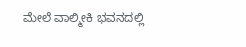ಮೇಲೆ ವಾಲ್ಮೀಕಿ ಭವನದಲ್ಲಿ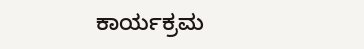ಕಾರ್ಯಕ್ರಮ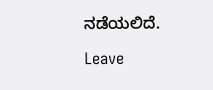ನಡೆಯಲಿದೆ.

Leave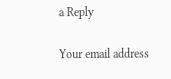a Reply

Your email address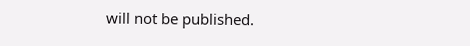will not be published.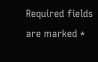Required fields are marked *